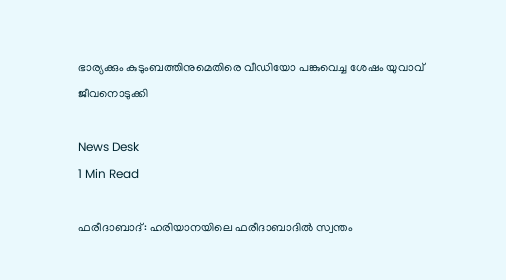ഭാര്യക്കും കുടുംബത്തിനുമെതിരെ വീഡിയോ പങ്കുവെച്ച ശേഷം യുവാവ് ജീവനൊടുക്കി

News Desk
1 Min Read

ഫരീദാബാദ്: ഹരിയാനയിലെ ഫരീദാബാദില്‍ സ്വന്തം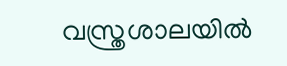വസ്ത്രശാലയില്‍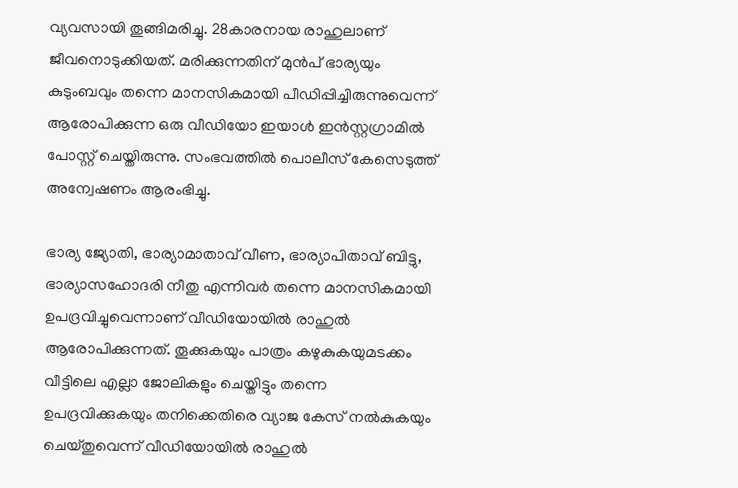വ്യവസായി തൂങ്ങിമരിച്ചു. 28കാരനായ രാഹുലാണ് ജീവനൊടുക്കിയത്. മരിക്കുന്നതിന് മുൻപ് ഭാര്യയും കുടുംബവും തന്നെ മാനസികമായി പീഡിപ്പിച്ചിരുന്നുവെന്ന് ആരോപിക്കുന്ന ഒരു വീഡിയോ ഇയാള്‍ ഇന്‍സ്റ്റഗ്രാമില്‍ പോസ്റ്റ് ചെയ്തിരുന്നു. സംഭവത്തില്‍ പൊലീസ് കേസെടുത്ത് അന്വേഷണം ആരംഭിച്ചു.

ഭാര്യ ജ്യോതി, ഭാര്യാമാതാവ് വീണ, ഭാര്യാപിതാവ് ബിട്ടു, ഭാര്യാസഹോദരി നീതു എന്നിവര്‍ തന്നെ മാനസികമായി ഉപദ്രവിച്ചുവെന്നാണ് വീഡിയോയില്‍ രാഹുല്‍ ആരോപിക്കുന്നത്. തൂക്കുകയും പാത്രം കഴുകുകയുമടക്കം വീട്ടിലെ എല്ലാ ജോലികളും ചെയ്തിട്ടും തന്നെ ഉപദ്രവിക്കുകയും തനിക്കെതിരെ വ്യാജ കേസ് നല്‍കുകയും ചെയ്തുവെന്ന് വീഡിയോയില്‍ രാഹുല്‍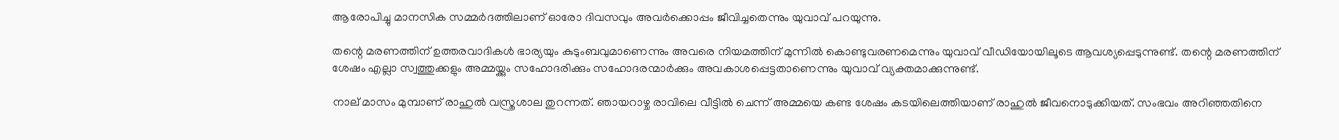ആരോപിച്ചു മാനസിക സമ്മര്‍ദത്തിലാണ് ഓരോ ദിവസവും അവര്‍ക്കൊപ്പം ജീവിച്ചതെന്നും യുവാവ് പറയുന്നു.

തന്റെ മരണത്തിന് ഉത്തരവാദികള്‍ ഭാര്യയും കുടുംബവുമാണെന്നും അവരെ നിയമത്തിന് മുന്നില്‍ കൊണ്ടുവരണമെന്നും യുവാവ് വീഡിയോയിലൂടെ ആവശ്യപ്പെടുന്നുണ്ട്. തന്റെ മരണത്തിന് ശേഷം എല്ലാ സ്വത്തുക്കളും അമ്മയ്ക്കും സഹോദരിക്കും സഹോദരന്മാര്‍ക്കും അവകാശപ്പെട്ടതാണെന്നും യുവാവ് വ്യക്തമാക്കുന്നുണ്ട്.

നാല് മാസം മുമ്പാണ് രാഹുല്‍ വസ്ത്രശാല തുറന്നത്. ഞായറാഴ്ച രാവിലെ വീട്ടില്‍ ചെന്ന് അമ്മയെ കണ്ട ശേഷം കടയിലെത്തിയാണ് രാഹുല്‍ ജീവനൊടുക്കിയത്. സംഭവം അറിഞ്ഞതിനെ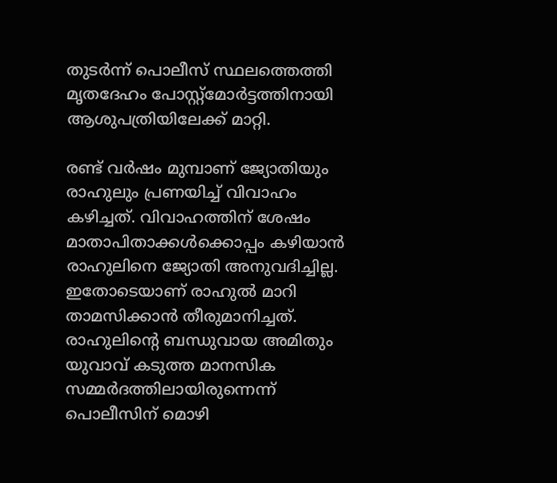തുടര്‍ന്ന് പൊലീസ് സ്ഥലത്തെത്തി മൃതദേഹം പോസ്റ്റ്‌മോര്‍ട്ടത്തിനായി ആശുപത്രിയിലേക്ക് മാറ്റി.

രണ്ട് വര്‍ഷം മുമ്പാണ് ജ്യോതിയും രാഹുലും പ്രണയിച്ച് വിവാഹം കഴിച്ചത്. വിവാഹത്തിന് ശേഷം മാതാപിതാക്കള്‍ക്കൊപ്പം കഴിയാന്‍ രാഹുലിനെ ജ്യോതി അനുവദിച്ചില്ല. ഇതോടെയാണ് രാഹുല്‍ മാറി താമസിക്കാന്‍ തീരുമാനിച്ചത്. രാഹുലിന്റെ ബന്ധുവായ അമിതും യുവാവ് കടുത്ത മാനസിക സമ്മര്‍ദത്തിലായിരുന്നെന്ന് പൊലീസിന് മൊഴി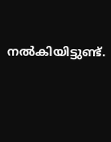നല്‍കിയിട്ടുണ്ട്.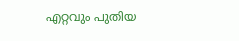എറ്റവും പുതിയ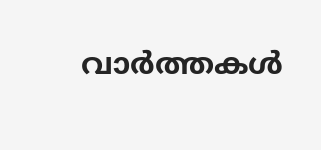വാർത്തകൾ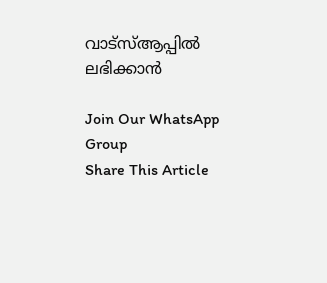വാട്സ്ആപ്പിൽ ലഭിക്കാൻ

Join Our WhatsApp Group
Share This Article